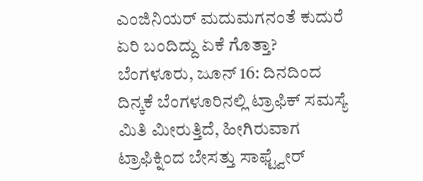ಎಂಜಿನಿಯರ್ ಮದುಮಗನಂತೆ ಕುದುರೆ ಏರಿ ಬಂದಿದ್ದು ಏಕೆ ಗೊತ್ತಾ?
ಬೆಂಗಳೂರು, ಜೂನ್ 16: ದಿನದಿಂದ ದಿನ್ಕಕೆ ಬೆಂಗಳೂರಿನಲ್ಲಿ ಟ್ರಾಫಿಕ್ ಸಮಸ್ಯೆ ಮಿತಿ ಮೀರುತ್ತಿದೆ, ಹೀಗಿರುವಾಗ ಟ್ರಾಫಿಕ್ನಿಂದ ಬೇಸತ್ತು ಸಾಫ್ಟ್ವೇರ್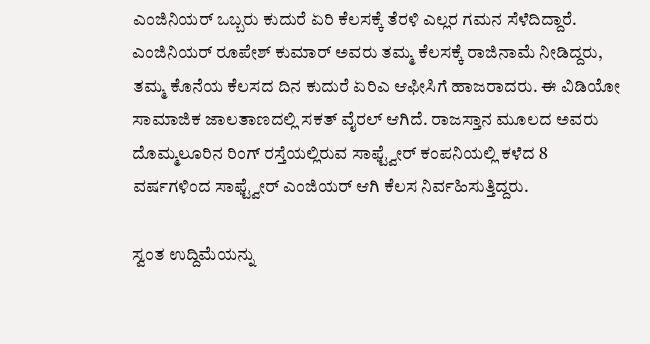ಎಂಜಿನಿಯರ್ ಒಬ್ಬರು ಕುದುರೆ ಏರಿ ಕೆಲಸಕ್ಕೆ ತೆರಳಿ ಎಲ್ಲರ ಗಮನ ಸೆಳೆದಿದ್ದಾರೆ.
ಎಂಜಿನಿಯರ್ ರೂಪೇಶ್ ಕುಮಾರ್ ಅವರು ತಮ್ಮ ಕೆಲಸಕ್ಕೆ ರಾಜಿನಾಮೆ ನೀಡಿದ್ದರು, ತಮ್ಮ ಕೊನೆಯ ಕೆಲಸದ ದಿನ ಕುದುರೆ ಏರಿಎ ಆಫೀಸಿಗೆ ಹಾಜರಾದರು. ಈ ವಿಡಿಯೋ ಸಾಮಾಜಿಕ ಜಾಲತಾಣದಲ್ಲಿ ಸಕತ್ ವೈರಲ್ ಆಗಿದೆ. ರಾಜಸ್ತಾನ ಮೂಲದ ಅವರು ದೊಮ್ಮಲೂರಿನ ರಿಂಗ್ ರಸ್ತೆಯಲ್ಲಿರುವ ಸಾಫ್ಟ್ವೇರ್ ಕಂಪನಿಯಲ್ಲಿ ಕಳೆದ 8 ವರ್ಷಗಳಿಂದ ಸಾಫ್ಟ್ವೇರ್ ಎಂಜಿಯರ್ ಆಗಿ ಕೆಲಸ ನಿರ್ವಹಿಸುತ್ತಿದ್ದರು.

ಸ್ವಂತ ಉದ್ದಿಮೆಯನ್ನು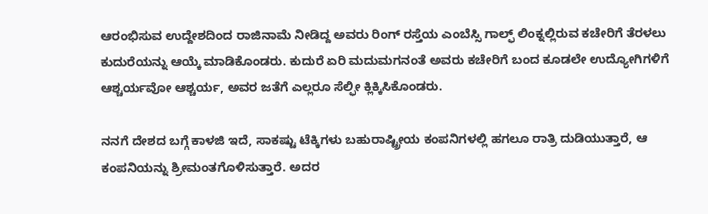ಆರಂಭಿಸುವ ಉದ್ದೇಶದಿಂದ ರಾಜಿನಾಮೆ ನೀಡಿದ್ದ ಅವರು ರಿಂಗ್ ರಸ್ತೆಯ ಎಂಬೆಸ್ಸಿ ಗಾಲ್ಫ್ ಲಿಂಕ್ನಲ್ಲಿರುವ ಕಚೇರಿಗೆ ತೆರಳಲು ಕುದುರೆಯನ್ನು ಆಯ್ಕೆ ಮಾಡಿಕೊಂಡರು. ಕುದುರೆ ಏರಿ ಮದುಮಗನಂತೆ ಅವರು ಕಚೇರಿಗೆ ಬಂದ ಕೂಡಲೇ ಉದ್ಯೋಗಿಗಳಿಗೆ ಆಶ್ಚರ್ಯವೋ ಆಶ್ಚರ್ಯ, ಅವರ ಜತೆಗೆ ಎಲ್ಲರೂ ಸೆಲ್ಫೀ ಕ್ಲಿಕ್ಕಿಸಿಕೊಂಡರು.

ನನಗೆ ದೇಶದ ಬಗ್ಗೆ ಕಾಳಜಿ ಇದೆ, ಸಾಕಷ್ಟು ಟೆಕ್ಕಿಗಳು ಬಹುರಾಷ್ಟ್ರೀಯ ಕಂಪನಿಗಳಲ್ಲಿ ಹಗಲೂ ರಾತ್ರಿ ದುಡಿಯುತ್ತಾರೆ, ಆ ಕಂಪನಿಯನ್ನು ಶ್ರೀಮಂತಗೊಳಿಸುತ್ತಾರೆ. ಅದರ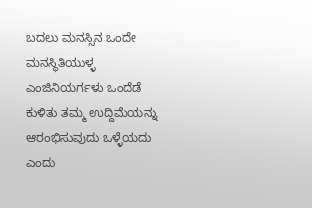ಬದಲು ಮನಸ್ಸಿನ ಒಂದೇ ಮನಸ್ಥಿತಿಯುಳ್ಳ ಎಂಜಿನಿಯರ್ಗಳು ಒಂದೆಡೆ ಕುಳಿತು ತಮ್ಮ ಉದ್ದಿಮೆಯನ್ನು ಆರಂಭಿಸುವುದು ಒಳ್ಳೆಯದು ಎಂದು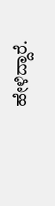ಹೇಳಿದ್ದಾರೆ.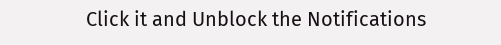Click it and Unblock the Notifications